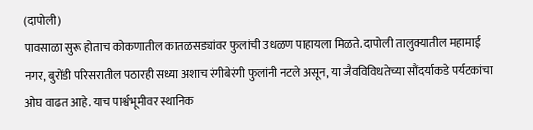(दापोली)
पावसाळा सुरू होताच कोकणातील कातळसड्यांवर फुलांची उधळण पाहायला मिळते. दापोली तालुक्यातील महामाई नगर, बुरोंडी परिसरातील पठारही सध्या अशाच रंगीबेरंगी फुलांनी नटले असून, या जैवविविधतेच्या सौंदर्याकडे पर्यटकांचा ओघ वाढत आहे. याच पार्श्वभूमीवर स्थानिक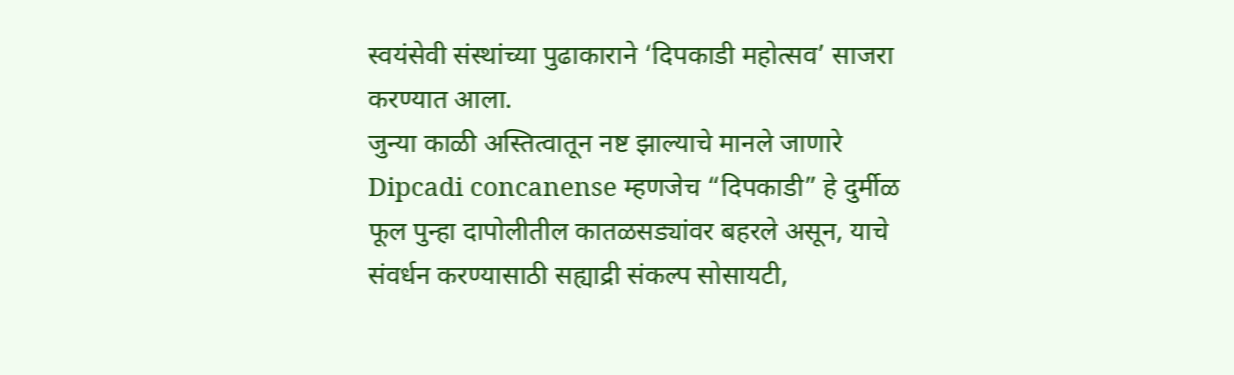स्वयंसेवी संस्थांच्या पुढाकाराने ‘दिपकाडी महोत्सव’ साजरा करण्यात आला.
जुन्या काळी अस्तित्वातून नष्ट झाल्याचे मानले जाणारे Dipcadi concanense म्हणजेच “दिपकाडी” हे दुर्मीळ फूल पुन्हा दापोलीतील कातळसड्यांवर बहरले असून, याचे संवर्धन करण्यासाठी सह्याद्री संकल्प सोसायटी,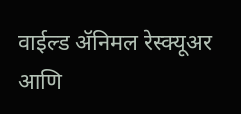वाईल्ड ॲनिमल रेस्क्यूअर आणि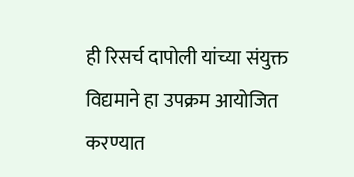ही रिसर्च दापोली यांच्या संयुक्त विद्यमाने हा उपक्रम आयोजित करण्यात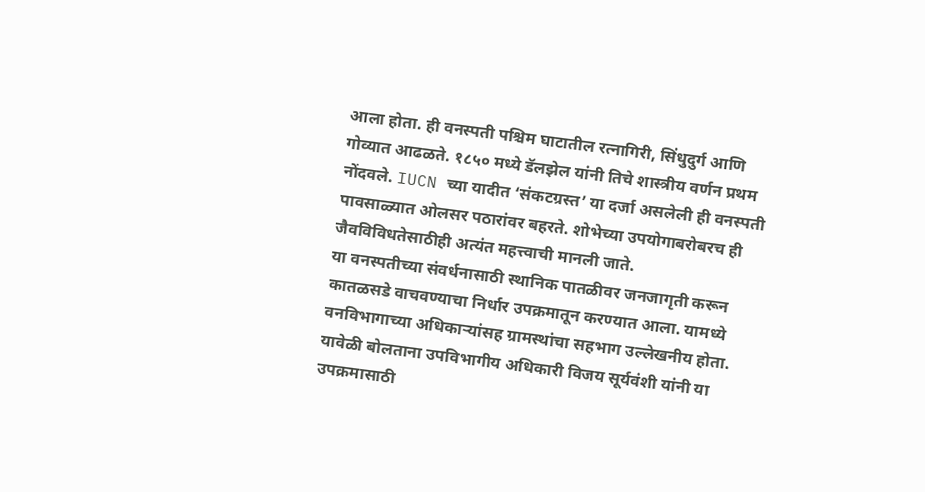आला होता. ही वनस्पती पश्चिम घाटातील रत्नागिरी, सिंधुदुर्ग आणि गोव्यात आढळते. १८५० मध्ये डॅलझेल यांनी तिचे शास्त्रीय वर्णन प्रथम नोंदवले. IUCN च्या यादीत ‘संकटग्रस्त’ या दर्जा असलेली ही वनस्पती पावसाळ्यात ओलसर पठारांवर बहरते. शोभेच्या उपयोगाबरोबरच ही जैवविविधतेसाठीही अत्यंत महत्त्वाची मानली जाते.
या वनस्पतीच्या संवर्धनासाठी स्थानिक पातळीवर जनजागृती करून कातळसडे वाचवण्याचा निर्धार उपक्रमातून करण्यात आला. यामध्ये वनविभागाच्या अधिकाऱ्यांसह ग्रामस्थांचा सहभाग उल्लेखनीय होता. यावेळी बोलताना उपविभागीय अधिकारी विजय सूर्यवंशी यांनी या उपक्रमासाठी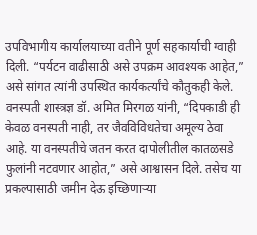उपविभागीय कार्यालयाच्या वतीने पूर्ण सहकार्याची ग्वाही दिली. “पर्यटन वाढीसाठी असे उपक्रम आवश्यक आहेत,” असे सांगत त्यांनी उपस्थित कार्यकर्त्यांचे कौतुकही केले.
वनस्पती शास्त्रज्ञ डॉ. अमित मिरगळ यांनी, “दिपकाडी ही केवळ वनस्पती नाही, तर जैवविविधतेचा अमूल्य ठेवा आहे. या वनस्पतीचे जतन करत दापोलीतील कातळसडे फुलांनी नटवणार आहोत,” असे आश्वासन दिले. तसेच या प्रकल्पासाठी जमीन देऊ इच्छिणाऱ्या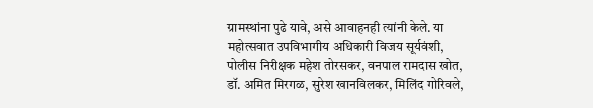ग्रामस्थांना पुढे यावे, असे आवाहनही त्यांनी केले. या महोत्सवात उपविभागीय अधिकारी विजय सूर्यवंशी, पोलीस निरीक्षक महेश तोरसकर, वनपाल रामदास खोत, डॉ. अमित मिरगळ, सुरेश खानविलकर, मिलिंद गोरिवले,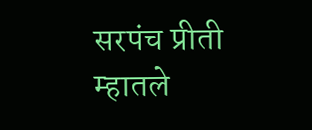सरपंच प्रीती म्हातले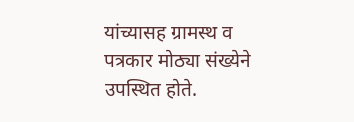यांच्यासह ग्रामस्थ व पत्रकार मोठ्या संख्येने उपस्थित होते.